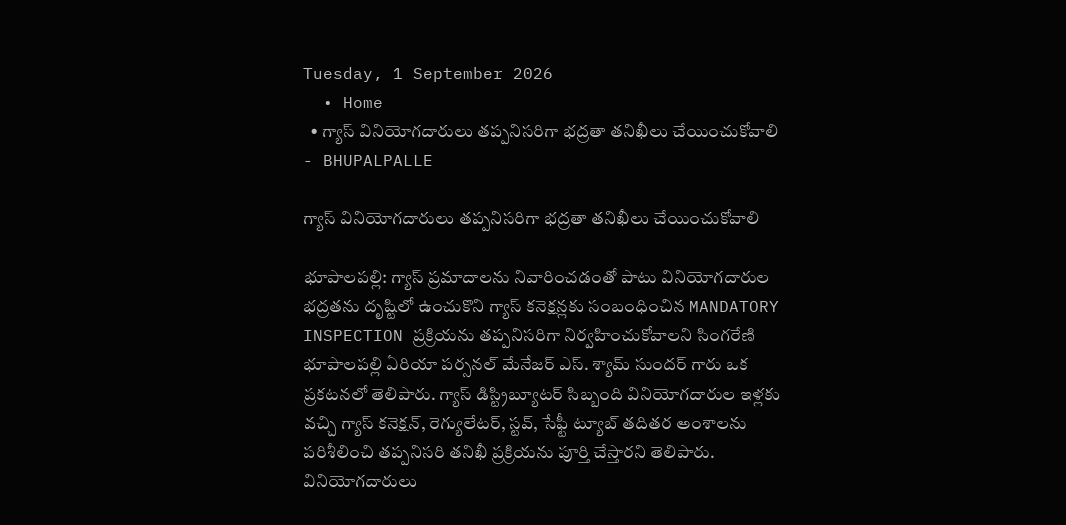Tuesday, 1 September 2026
  • Home
  • గ్యాస్ వినియోగదారులు తప్పనిసరిగా భద్రతా తనిఖీలు చేయించుకోవాలి
- BHUPALPALLE

గ్యాస్ వినియోగదారులు తప్పనిసరిగా భద్రతా తనిఖీలు చేయించుకోవాలి

భూపాలపల్లి: గ్యాస్ ప్రమాదాలను నివారించడంతో పాటు వినియోగదారుల భద్రతను దృష్టిలో ఉంచుకొని గ్యాస్ కనెక్షన్లకు సంబంధించిన MANDATORY INSPECTION ప్రక్రియను తప్పనిసరిగా నిర్వహించుకోవాలని సింగరేణి భూపాలపల్లి ఏరియా పర్సనల్ మేనేజర్ ఎస్. శ్యామ్ సుందర్ గారు ఒక ప్రకటనలో తెలిపారు. గ్యాస్ డిస్ట్రిబ్యూటర్ సిబ్బంది వినియోగదారుల ఇళ్లకు వచ్చి గ్యాస్ కనెక్షన్, రెగ్యులేటర్, స్టవ్, సేఫ్టీ ట్యూబ్ తదితర అంశాలను పరిశీలించి తప్పనిసరి తనిఖీ ప్రక్రియను పూర్తి చేస్తారని తెలిపారు. వినియోగదారులు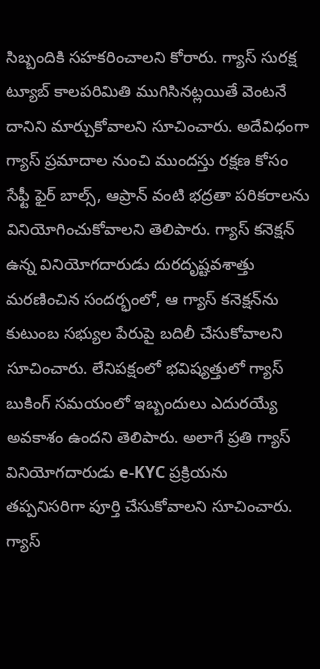సిబ్బందికి సహకరించాలని కోరారు. గ్యాస్ సురక్ష ట్యూబ్ కాలపరిమితి ముగిసినట్లయితే వెంటనే దానిని మార్చుకోవాలని సూచించారు. అదేవిధంగా గ్యాస్ ప్రమాదాల నుంచి ముందస్తు రక్షణ కోసం సేఫ్టీ ఫైర్ బాల్స్, ఆప్రాన్ వంటి భద్రతా పరికరాలను వినియోగించుకోవాలని తెలిపారు. గ్యాస్ కనెక్షన్ ఉన్న వినియోగదారుడు దురదృష్టవశాత్తు మరణించిన సందర్భంలో, ఆ గ్యాస్ కనెక్షన్‌ను కుటుంబ సభ్యుల పేరుపై బదిలీ చేసుకోవాలని సూచించారు. లేనిపక్షంలో భవిష్యత్తులో గ్యాస్ బుకింగ్ సమయంలో ఇబ్బందులు ఎదురయ్యే అవకాశం ఉందని తెలిపారు. అలాగే ప్రతి గ్యాస్ వినియోగదారుడు e-KYC ప్రక్రియను తప్పనిసరిగా పూర్తి చేసుకోవాలని సూచించారు. గ్యాస్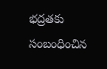భద్రతకు సంబంధించిన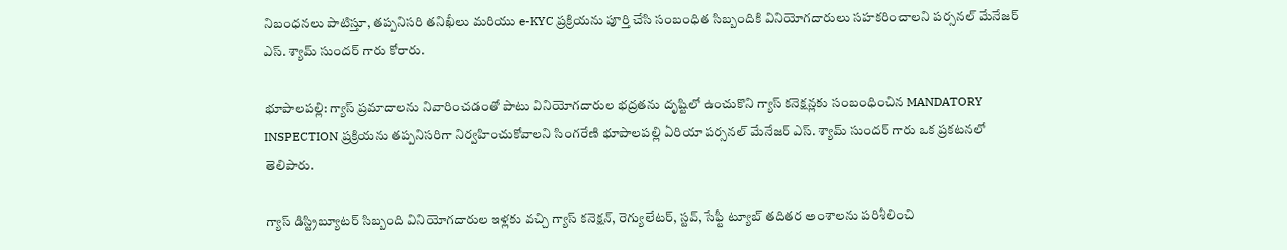నిబంధనలు పాటిస్తూ, తప్పనిసరి తనిఖీలు మరియు e-KYC ప్రక్రియను పూర్తి చేసి సంబంధిత సిబ్బందికి వినియోగదారులు సహకరించాలని పర్సనల్ మేనేజర్ ఎస్. శ్యామ్ సుందర్ గారు కోరారు.

భూపాలపల్లి: గ్యాస్ ప్రమాదాలను నివారించడంతో పాటు వినియోగదారుల భద్రతను దృష్టిలో ఉంచుకొని గ్యాస్ కనెక్షన్లకు సంబంధించిన MANDATORY INSPECTION ప్రక్రియను తప్పనిసరిగా నిర్వహించుకోవాలని సింగరేణి భూపాలపల్లి ఏరియా పర్సనల్ మేనేజర్ ఎస్. శ్యామ్ సుందర్ గారు ఒక ప్రకటనలో తెలిపారు.

గ్యాస్ డిస్ట్రిబ్యూటర్ సిబ్బంది వినియోగదారుల ఇళ్లకు వచ్చి గ్యాస్ కనెక్షన్, రెగ్యులేటర్, స్టవ్, సేఫ్టీ ట్యూబ్ తదితర అంశాలను పరిశీలించి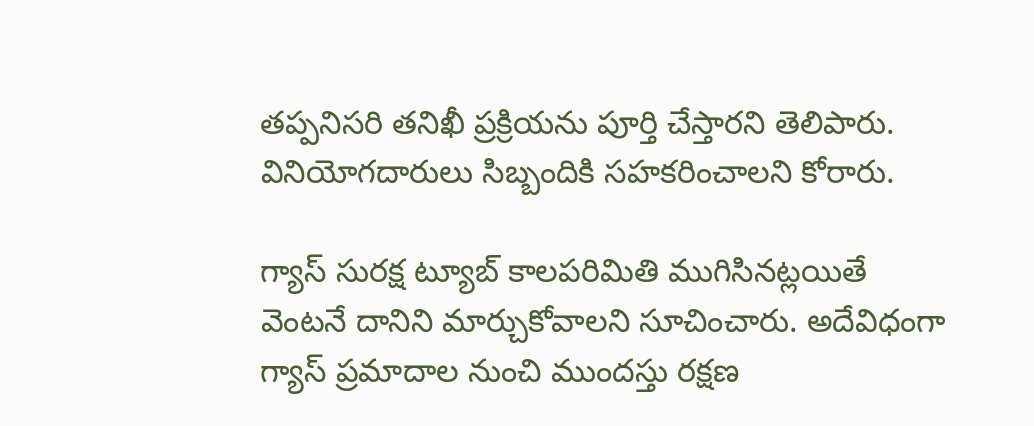తప్పనిసరి తనిఖీ ప్రక్రియను పూర్తి చేస్తారని తెలిపారు. వినియోగదారులు సిబ్బందికి సహకరించాలని కోరారు.

గ్యాస్ సురక్ష ట్యూబ్ కాలపరిమితి ముగిసినట్లయితే వెంటనే దానిని మార్చుకోవాలని సూచించారు. అదేవిధంగా గ్యాస్ ప్రమాదాల నుంచి ముందస్తు రక్షణ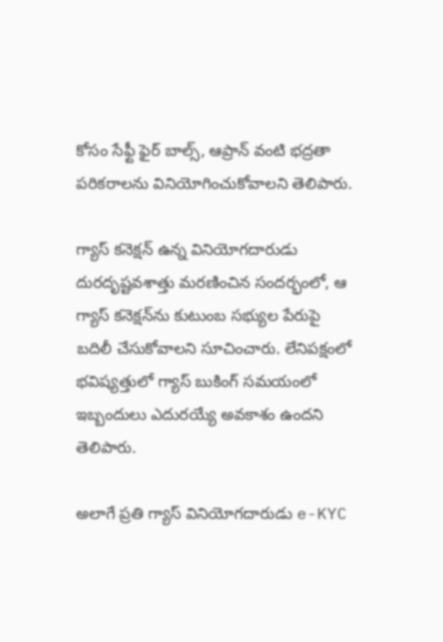కోసం సేఫ్టీ ఫైర్ బాల్స్, ఆప్రాన్ వంటి భద్రతా పరికరాలను వినియోగించుకోవాలని తెలిపారు.

గ్యాస్ కనెక్షన్ ఉన్న వినియోగదారుడు దురదృష్టవశాత్తు మరణించిన సందర్భంలో, ఆ గ్యాస్ కనెక్షన్‌ను కుటుంబ సభ్యుల పేరుపై బదిలీ చేసుకోవాలని సూచించారు. లేనిపక్షంలో భవిష్యత్తులో గ్యాస్ బుకింగ్ సమయంలో ఇబ్బందులు ఎదురయ్యే అవకాశం ఉందని తెలిపారు.

అలాగే ప్రతి గ్యాస్ వినియోగదారుడు e-KYC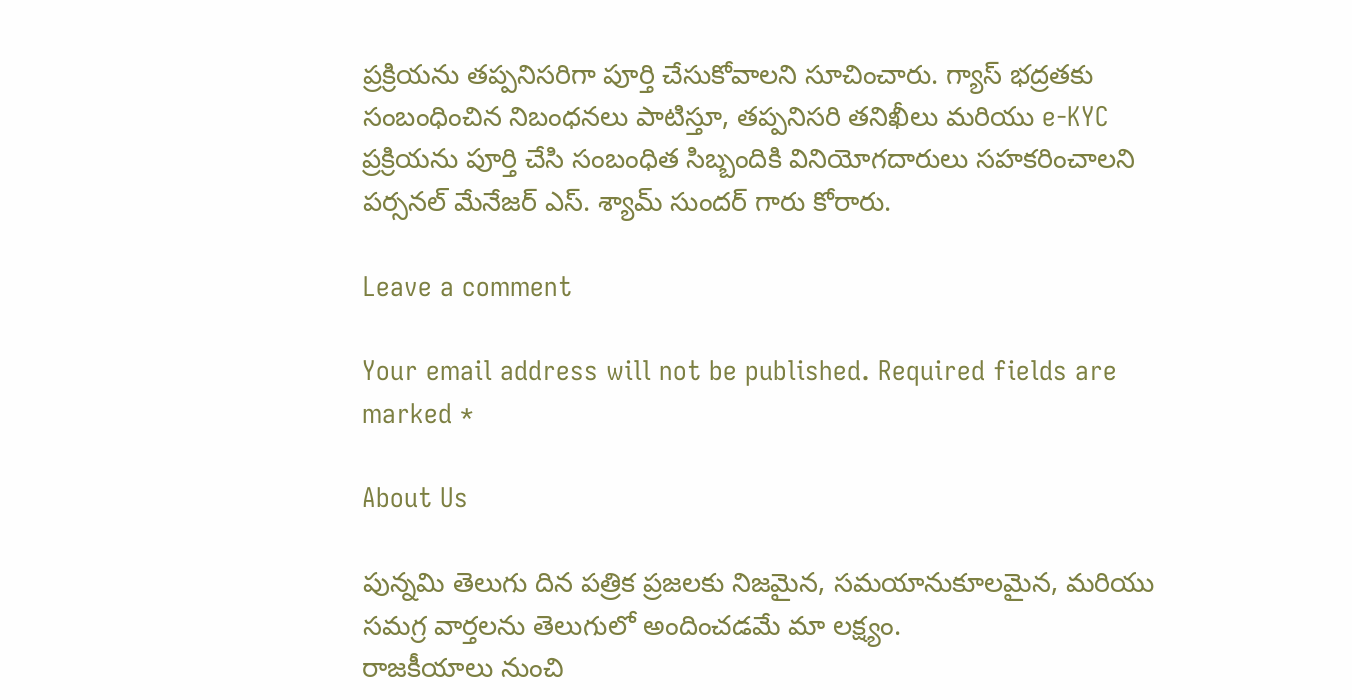ప్రక్రియను తప్పనిసరిగా పూర్తి చేసుకోవాలని సూచించారు. గ్యాస్ భద్రతకు సంబంధించిన నిబంధనలు పాటిస్తూ, తప్పనిసరి తనిఖీలు మరియు e-KYC ప్రక్రియను పూర్తి చేసి సంబంధిత సిబ్బందికి వినియోగదారులు సహకరించాలని పర్సనల్ మేనేజర్ ఎస్. శ్యామ్ సుందర్ గారు కోరారు.

Leave a comment

Your email address will not be published. Required fields are marked *

About Us

పున్నమి తెలుగు దిన పత్రిక ప్రజలకు నిజమైన, సమయానుకూలమైన, మరియు సమగ్ర వార్తలను తెలుగులో అందించడమే మా లక్ష్యం.
రాజకీయాలు నుంచి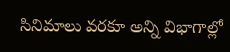సినిమాలు వరకూ అన్ని విభాగాల్లో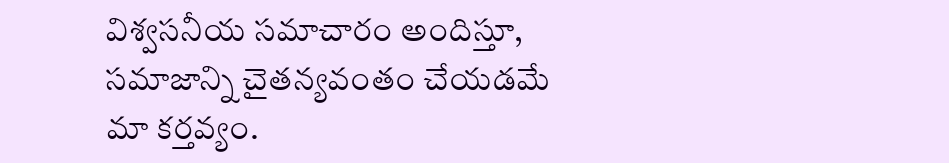విశ్వసనీయ సమాచారం అందిస్తూ, సమాజాన్ని చైతన్యవంతం చేయడమే మా కర్తవ్యం.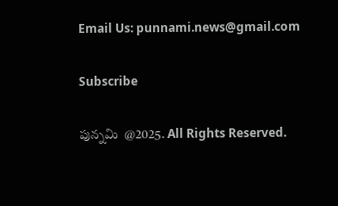Email Us: punnami.news@gmail.com

Subscribe

పున్నమి  @2025. All Rights Reserved.